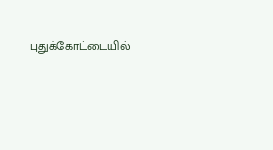புதுக்கோட்டையில்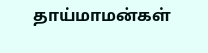தாய்மாமன்கள்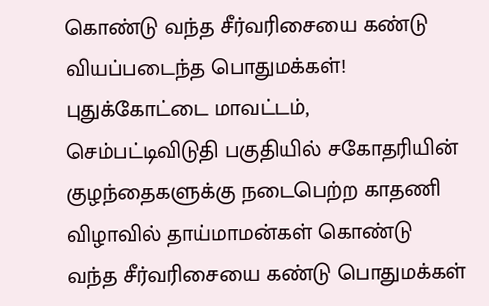கொண்டு வந்த சீர்வரிசையை கண்டு வியப்படைந்த பொதுமக்கள்!
புதுக்கோட்டை மாவட்டம், செம்பட்டிவிடுதி பகுதியில் சகோதரியின் குழந்தைகளுக்கு நடைபெற்ற காதணி விழாவில் தாய்மாமன்கள் கொண்டு வந்த சீர்வரிசையை கண்டு பொதுமக்கள்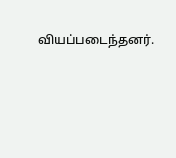வியப்படைந்தனர்.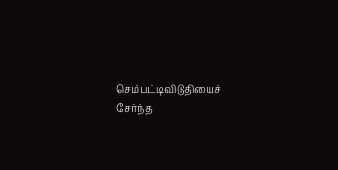செம்பட்டிவிடுதியைச் சேர்ந்த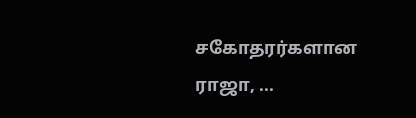சகோதரர்களான ராஜா, ...